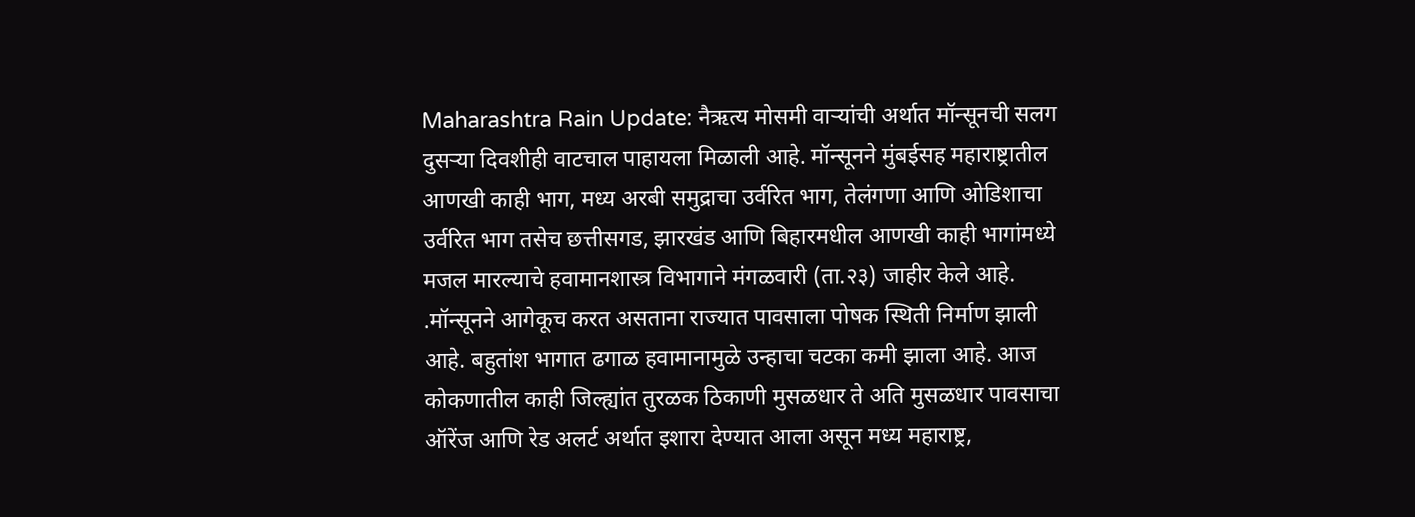Maharashtra Rain Update: नैऋत्य मोसमी वाऱ्यांची अर्थात मॉन्सूनची सलग दुसऱ्या दिवशीही वाटचाल पाहायला मिळाली आहे. मॉन्सूनने मुंबईसह महाराष्ट्रातील आणखी काही भाग, मध्य अरबी समुद्राचा उर्वरित भाग, तेलंगणा आणि ओडिशाचा उर्वरित भाग तसेच छत्तीसगड, झारखंड आणि बिहारमधील आणखी काही भागांमध्ये मजल मारल्याचे हवामानशास्त्र विभागाने मंगळवारी (ता.२३) जाहीर केले आहे. .मॉन्सूनने आगेकूच करत असताना राज्यात पावसाला पोषक स्थिती निर्माण झाली आहे. बहुतांश भागात ढगाळ हवामानामुळे उन्हाचा चटका कमी झाला आहे. आज कोकणातील काही जिल्ह्यांत तुरळक ठिकाणी मुसळधार ते अति मुसळधार पावसाचा ऑरेंज आणि रेड अलर्ट अर्थात इशारा देण्यात आला असून मध्य महाराष्ट्र,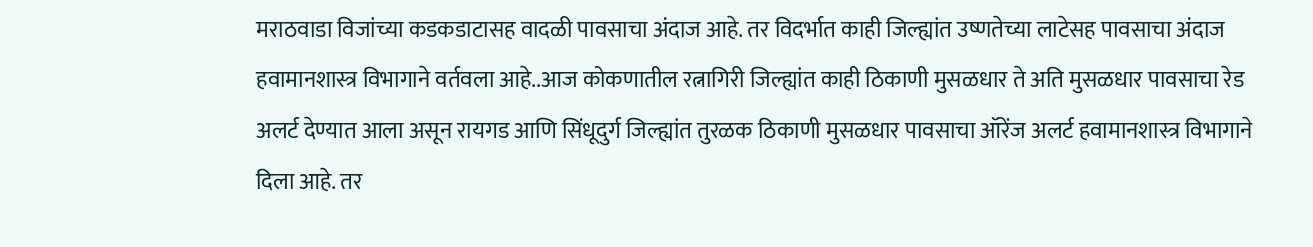मराठवाडा विजांच्या कडकडाटासह वादळी पावसाचा अंदाज आहे. तर विदर्भात काही जिल्ह्यांत उष्णतेच्या लाटेसह पावसाचा अंदाज हवामानशास्त्र विभागाने वर्तवला आहे..आज कोकणातील रत्नागिरी जिल्ह्यांत काही ठिकाणी मुसळधार ते अति मुसळधार पावसाचा रेड अलर्ट देण्यात आला असून रायगड आणि सिंधूदुर्ग जिल्ह्यांत तुरळक ठिकाणी मुसळधार पावसाचा ऑरेंज अलर्ट हवामानशास्त्र विभागाने दिला आहे. तर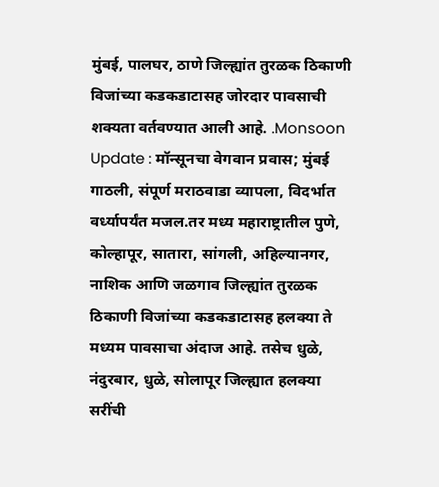मुंबई, पालघर, ठाणे जिल्ह्यांत तुरळक ठिकाणी विजांच्या कडकडाटासह जोरदार पावसाची शक्यता वर्तवण्यात आली आहे. .Monsoon Update : मॉन्सूनचा वेगवान प्रवास; मुंबई गाठली, संपूर्ण मराठवाडा व्यापला, विदर्भात वर्ध्यापर्यंत मजल.तर मध्य महाराष्ट्रातील पुणे, कोल्हापूर, सातारा, सांगली, अहिल्यानगर, नाशिक आणि जळगाव जिल्ह्यांत तुरळक ठिकाणी विजांच्या कडकडाटासह हलक्या ते मध्यम पावसाचा अंदाज आहे. तसेच धुळे, नंदुरबार, धुळे, सोलापूर जिल्ह्यात हलक्या सरींची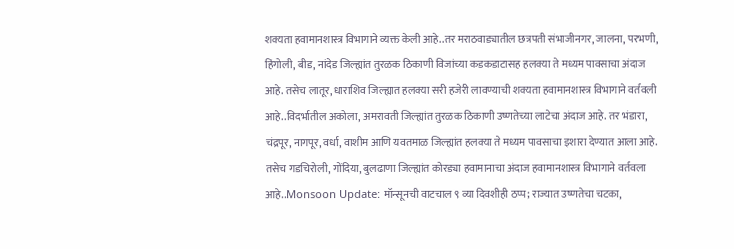शक्यता हवामानशास्त्र विभागाने व्यक्त केली आहे..तर मराठवाड्यातील छत्रपती संभाजीनगर, जालना, परभणी, हिंगोली, बीड, नांदेड जिल्ह्यांत तुरळक ठिकाणी विजांच्या कडकडाटासह हलक्या ते मध्यम पावसाचा अंदाज आहे. तसेच लातूर, धाराशिव जिल्ह्यात हलक्या सरी हजेरी लावण्याची शक्यता हवामानशास्त्र विभागाने वर्तवली आहे..विदर्भातील अकोला, अमरावती जिल्ह्यांत तुरळक ठिकाणी उष्णतेच्या लाटेचा अंदाज आहे. तर भंडारा, चंद्रपूर, नागपूर, वर्धा, वाशीम आणि यवतमाळ जिल्ह्यांत हलक्या ते मध्यम पावसाचा इशारा देण्यात आला आहे. तसेच गडचिरोली, गोंदिया, बुलढाणा जिल्ह्यांत कोरड्या हवामानाचा अंदाज हवामानशास्त्र विभागाने वर्तवला आहे..Monsoon Update: मॉन्सूनची वाटचाल ९ व्या दिवशीही ठप्प; राज्यात उष्णतेचा चटका,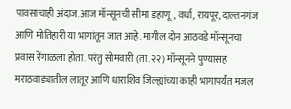पावसाचाही अंदाज.आज मॉन्सूनची सीमा डहाणू, वर्धा, रायपूर, दाल्तनगंज आणि मोतिहारी या भागांतून जात आहे. मागील दोन आठवडे मॉन्सूनचा प्रवास रेंगाळला होता. परंतु सोमवारी (ता.२२) मॉन्सूनने पुण्यासह मराठवाड्यातील लातूर आणि धाराशिव जिल्ह्यांच्या काही भागापर्यंत मजल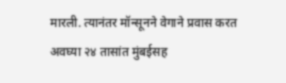मारली. त्यानंतर मॉन्सूनने वेगाने प्रवास करत अवघ्या २४ तासांत मुंबईसह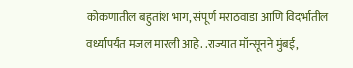कोकणातील बहुतांश भाग, संपूर्ण मराठवाडा आणि विदर्भातील वर्ध्यापर्यंत मजल मारली आहे. .राज्यात मॉन्सूनने मुंबई,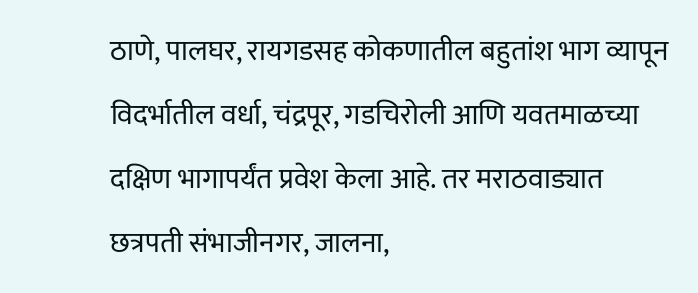ठाणे, पालघर, रायगडसह कोकणातील बहुतांश भाग व्यापून विदर्भातील वर्धा, चंद्रपूर, गडचिरोली आणि यवतमाळच्या दक्षिण भागापर्यंत प्रवेश केला आहे. तर मराठवाड्यात छत्रपती संभाजीनगर, जालना,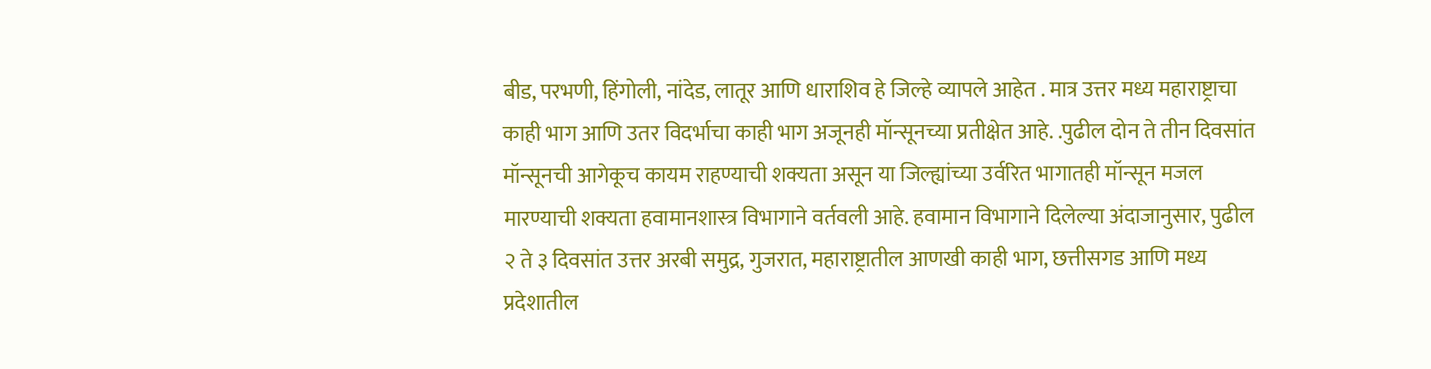बीड, परभणी, हिंगोली, नांदेड, लातूर आणि धाराशिव हे जिल्हे व्यापले आहेत . मात्र उत्तर मध्य महाराष्ट्राचा काही भाग आणि उतर विदर्भाचा काही भाग अजूनही मॉन्सूनच्या प्रतीक्षेत आहे. .पुढील दोन ते तीन दिवसांत मॉन्सूनची आगेकूच कायम राहण्याची शक्यता असून या जिल्ह्यांच्या उर्वरित भागातही मॉन्सून मजल मारण्याची शक्यता हवामानशास्त्र विभागाने वर्तवली आहे. हवामान विभागाने दिलेल्या अंदाजानुसार, पुढील २ ते ३ दिवसांत उत्तर अरबी समुद्र, गुजरात, महाराष्ट्रातील आणखी काही भाग, छत्तीसगड आणि मध्य प्रदेशातील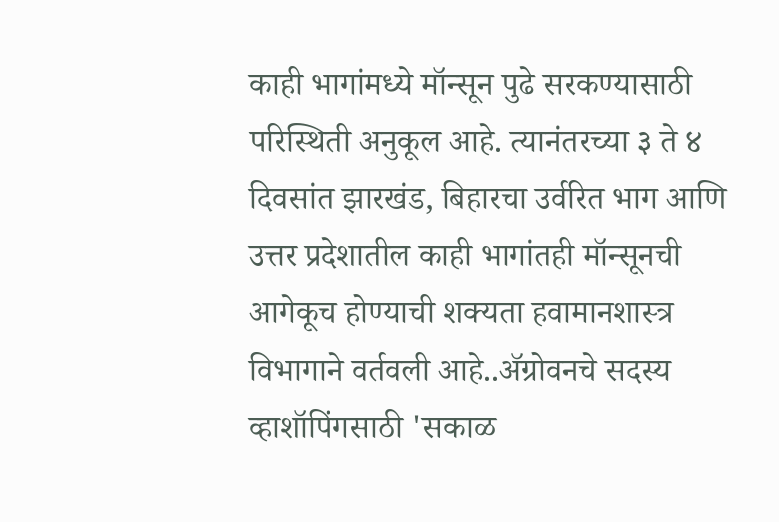काही भागांमध्ये मॉन्सून पुढे सरकण्यासाठी परिस्थिती अनुकूल आहे. त्यानंतरच्या ३ ते ४ दिवसांत झारखंड, बिहारचा उर्वरित भाग आणि उत्तर प्रदेशातील काही भागांतही मॉन्सूनची आगेकूच होण्याची शक्यता हवामानशास्त्र विभागाने वर्तवली आहे..ॲग्रोवनचे सदस्य व्हाशॉपिंगसाठी 'सकाळ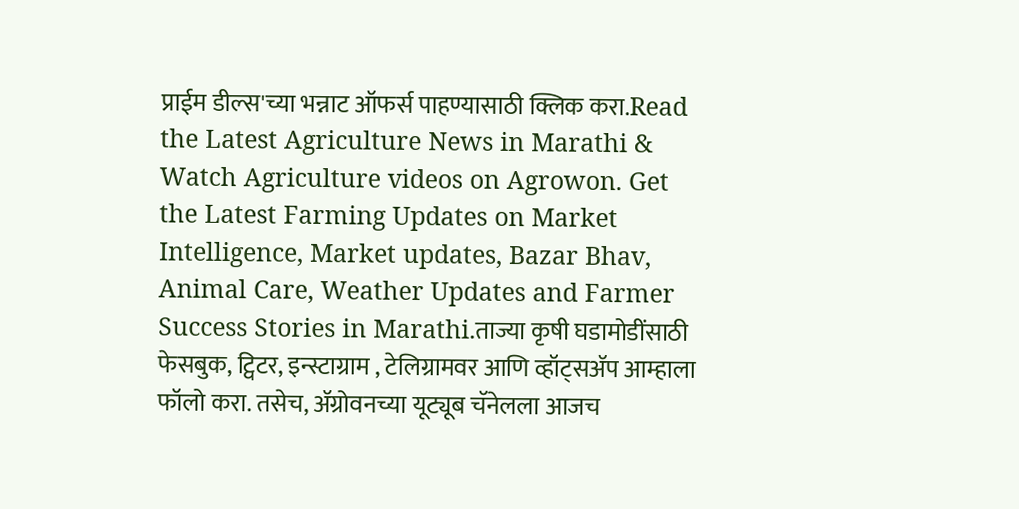प्राईम डील्स'च्या भन्नाट ऑफर्स पाहण्यासाठी क्लिक करा.Read the Latest Agriculture News in Marathi & Watch Agriculture videos on Agrowon. Get the Latest Farming Updates on Market Intelligence, Market updates, Bazar Bhav, Animal Care, Weather Updates and Farmer Success Stories in Marathi.ताज्या कृषी घडामोडींसाठी फेसबुक, ट्विटर, इन्स्टाग्राम , टेलिग्रामवर आणि व्हॉट्सॲप आम्हाला फॉलो करा. तसेच, ॲग्रोवनच्या यूट्यूब चॅनेलला आजच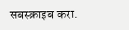सबस्क्राइब करा.